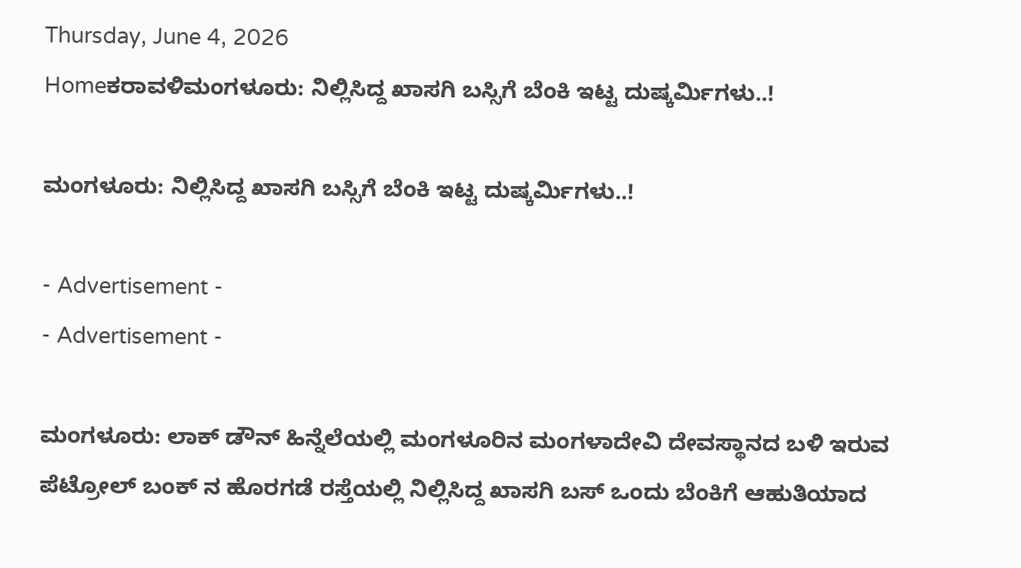Thursday, June 4, 2026
Homeಕರಾವಳಿಮಂಗಳೂರು: ನಿಲ್ಲಿಸಿದ್ದ ಖಾಸಗಿ ಬಸ್ಸಿಗೆ ಬೆಂಕಿ ಇಟ್ಟ ದುಷ್ಕರ್ಮಿಗಳು..!

ಮಂಗಳೂರು: ನಿಲ್ಲಿಸಿದ್ದ ಖಾಸಗಿ ಬಸ್ಸಿಗೆ ಬೆಂಕಿ ಇಟ್ಟ ದುಷ್ಕರ್ಮಿಗಳು..!

- Advertisement -
- Advertisement -

ಮಂಗಳೂರು: ಲಾಕ್ ಡೌನ್ ಹಿನ್ನೆಲೆಯಲ್ಲಿ ಮಂಗಳೂರಿನ ಮಂಗಳಾದೇವಿ ದೇವಸ್ಥಾನದ ಬಳಿ ಇರುವ ಪೆಟ್ರೋಲ್ ಬಂಕ್ ನ ಹೊರಗಡೆ ರಸ್ತೆಯಲ್ಲಿ ನಿಲ್ಲಿಸಿದ್ದ ಖಾಸಗಿ ಬಸ್ ಒಂದು ಬೆಂಕಿಗೆ ಆಹುತಿಯಾದ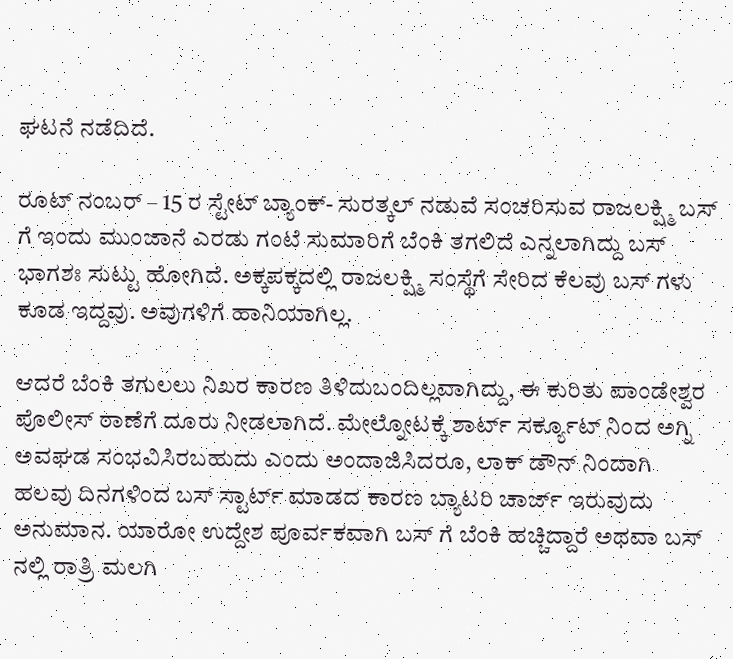ಘಟನೆ ನಡೆದಿದೆ.

ರೂಟ್ ನಂಬರ್ – 15 ರ ಸ್ಟೇಟ್ ಬ್ಯಾಂಕ್- ಸುರತ್ಕಲ್ ನಡುವೆ ಸಂಚರಿಸುವ ರಾಜಲಕ್ಷ್ಮಿ ಬಸ್ ಗೆ ಇಂದು ಮುಂಜಾನೆ ಎರಡು ಗಂಟೆ ಸುಮಾರಿಗೆ ಬೆಂಕಿ ತಗಲಿದೆ ಎನ್ನಲಾಗಿದ್ದು ಬಸ್ ಭಾಗಶಃ ಸುಟ್ಟು ಹೋಗಿದೆ. ಅಕ್ಕಪಕ್ಕದಲ್ಲಿ ರಾಜಲಕ್ಷ್ಮಿ ಸಂಸ್ಥೆಗೆ ಸೇರಿದ ಕೆಲವು ಬಸ್ ಗಳು ಕೂಡ ಇದ್ದವು. ಅವುಗಳಿಗೆ ಹಾನಿಯಾಗಿಲ್ಲ.

ಆದರೆ ಬೆಂಕಿ ತಗುಲಲು ನಿಖರ ಕಾರಣ ತಿಳಿದುಬಂದಿಲ್ಲವಾಗಿದ್ದು, ಈ ಕುರಿತು ಪಾಂಡೇಶ್ವರ ಪೊಲೀಸ್ ಠಾಣೆಗೆ ದೂರು ನೀಡಲಾಗಿದೆ. ಮೇಲ್ನೋಟಕ್ಕೆ ಶಾರ್ಟ್ ಸರ್ಕ್ಯೂಟ್ ನಿಂದ ಅಗ್ನಿ ಅವಘಡ ಸಂಭವಿಸಿರಬಹುದು ಎಂದು ಅಂದಾಜಿಸಿದರೂ, ಲಾಕ್ ಡೌನ್ ನಿಂದಾಗಿ ಹಲವು ದಿನಗಳಿಂದ ಬಸ್ ಸ್ಟಾರ್ಟ್ ಮಾಡದ ಕಾರಣ ಬ್ಯಾಟರಿ ಚಾರ್ಜ್ ಇರುವುದು ಅನುಮಾನ. ಯಾರೋ ಉದ್ದೇಶ ಪೂರ್ವಕವಾಗಿ ಬಸ್ ಗೆ ಬೆಂಕಿ ಹಚ್ಚಿದ್ದಾರೆ ಅಥವಾ ಬಸ್ ನಲ್ಲಿ ರಾತ್ರಿ ಮಲಗಿ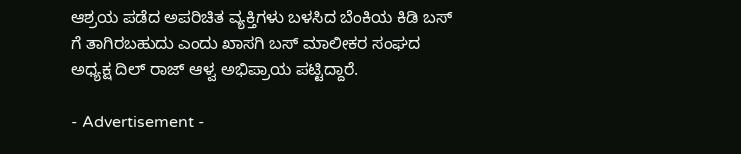ಆಶ್ರಯ ಪಡೆದ ಅಪರಿಚಿತ ವ್ಯಕ್ತಿಗಳು ಬಳಸಿದ ಬೆಂಕಿಯ ಕಿಡಿ ಬಸ್ ಗೆ ತಾಗಿರಬಹುದು ಎಂದು ಖಾಸಗಿ ಬಸ್ ಮಾಲೀಕರ ಸಂಘದ ಅಧ್ಯಕ್ಷ ದಿಲ್ ರಾಜ್ ಆಳ್ವ ಅಭಿಪ್ರಾಯ ಪಟ್ಟಿದ್ದಾರೆ.

- Advertisement -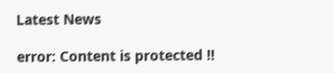Latest News

error: Content is protected !!